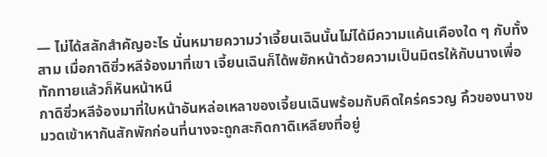— ไม่ได้สลักสำคัญอะไร นั่นหมายความว่าเจี้ยนเฉินนั้นไม่ได้มีความแค้นเคืองใด ๆ กับทั้งสาม เมื่อกาดิซิ่วหลีจ้องมาที่เขา เจี้ยนเฉินก็ได้พยักหน้าด้วยความเป็นมิตรให้กับนางเพื่อทักทายแล้วก็หันหน้าหนี
กาดิซิ่วหลีจ้องมาที่ใบหน้าอันหล่อเหลาของเจี้ยนเฉินพร้อมกับคิดใคร่ครวญ คิ้วของนางขมวดเข้าหากันสักพักก่อนที่นางจะถูกสะกิดกาดิเหลียงที่อยู่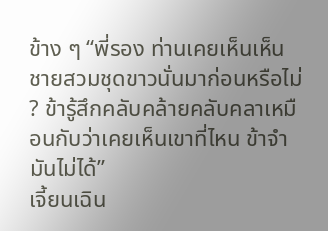ข้าง ๆ “พี่รอง ท่านเคยเห็นเห็นชายสวมชุดขาวนั่นมาก่อนหรือไม่ ? ข้ารู้สึกคลับคล้ายคลับคลาเหมือนกับว่าเคยเห็นเขาที่ไหน ข้าจำมันไม่ได้”
เจี้ยนเฉิน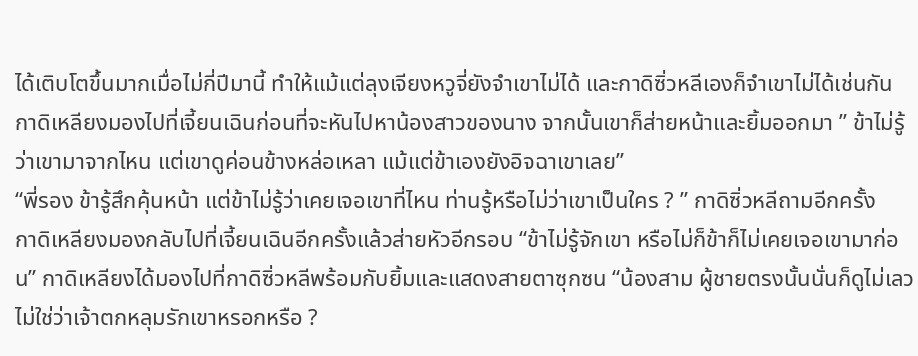ได้เติบโตขึ้นมากเมื่อไม่กี่ปีมานี้ ทำให้แม้แต่ลุงเจียงหวูจี่ยังจำเขาไม่ได้ และกาดิซิ่วหลีเองก็จำเขาไม่ได้เช่นกัน
กาดิเหลียงมองไปที่เจี้ยนเฉินก่อนที่จะหันไปหาน้องสาวของนาง จากนั้นเขาก็ส่ายหน้าและยิ้มออกมา ” ข้าไม่รู้ว่าเขามาจากไหน แต่เขาดูค่อนข้างหล่อเหลา แม้แต่ข้าเองยังอิจฉาเขาเลย”
“พี่รอง ข้ารู้สึกคุ้นหน้า แต่ข้าไม่รู้ว่าเคยเจอเขาที่ไหน ท่านรู้หรือไม่ว่าเขาเป็นใคร ? ” กาดิซิ่วหลีถามอีกครั้ง
กาดิเหลียงมองกลับไปที่เจี้ยนเฉินอีกครั้งแล้วส่ายหัวอีกรอบ “ข้าไม่รู้จักเขา หรือไม่ก็ข้าก็ไม่เคยเจอเขามาก่อน” กาดิเหลียงได้มองไปที่กาดิซิ่วหลีพร้อมกับยิ้มและแสดงสายตาซุกซน “น้องสาม ผู้ชายตรงนั้นนั่นก็ดูไม่เลว ไม่ใช่ว่าเจ้าตกหลุมรักเขาหรอกหรือ ?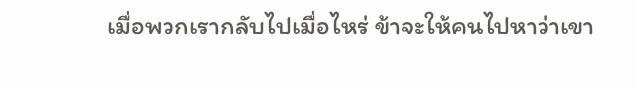เมื่อพวกเรากลับไปเมื่อไหร่ ข้าจะให้คนไปหาว่าเขา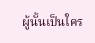ผู้นั้นเป็นใคร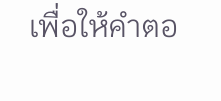เพื่อให้คำตอ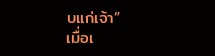บแก่เจ้า”
เมื่อเ